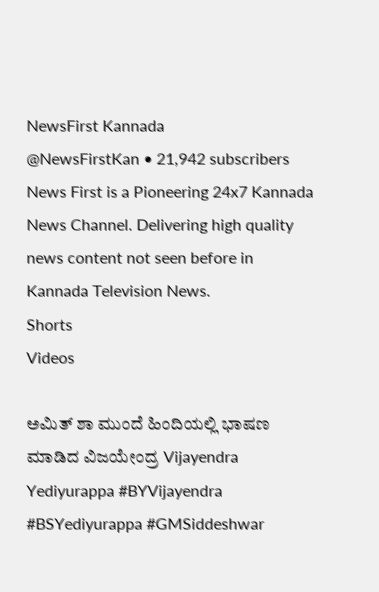NewsFirst Kannada
@NewsFirstKan • 21,942 subscribers
News First is a Pioneering 24x7 Kannada News Channel. Delivering high quality news content not seen before in Kannada Television News.
Shorts
Videos

ಅಮಿತ್ ಶಾ ಮುಂದೆ ಹಿಂದಿಯಲ್ಲಿ ಭಾಷಣ ಮಾಡಿದ ವಿಜಯೇಂದ್ರ Vijayendra Yediyurappa #BYVijayendra #BSYediyurappa #GMSiddeshwar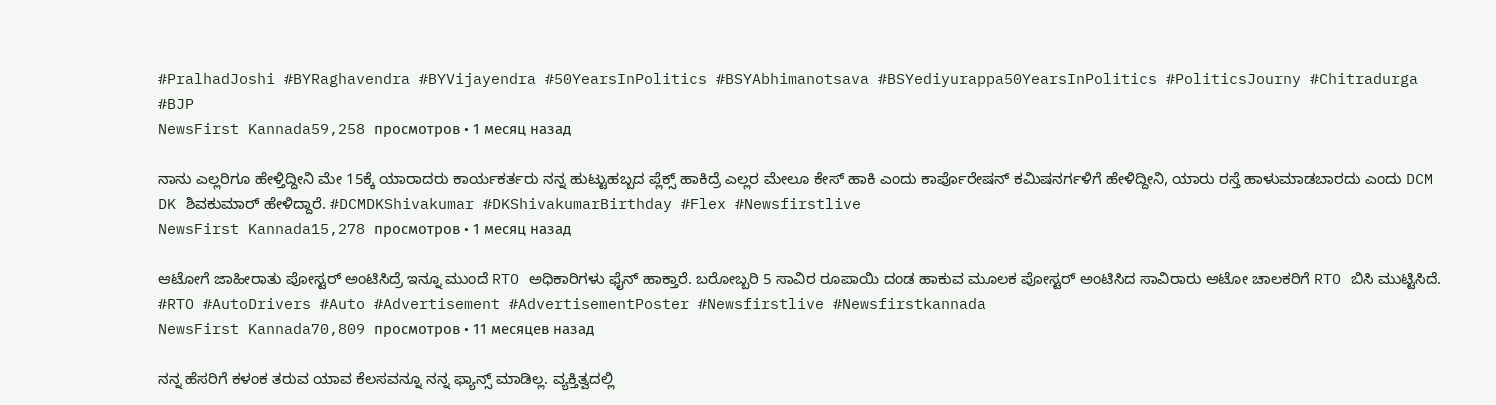#PralhadJoshi #BYRaghavendra #BYVijayendra #50YearsInPolitics #BSYAbhimanotsava #BSYediyurappa50YearsInPolitics #PoliticsJourny #Chitradurga #BJP
NewsFirst Kannada59,258 просмотров • 1 месяц назад

ನಾನು ಎಲ್ಲರಿಗೂ ಹೇಳ್ತಿದ್ದೀನಿ ಮೇ 15ಕ್ಕೆ ಯಾರಾದರು ಕಾರ್ಯಕರ್ತರು ನನ್ನ ಹುಟ್ಟುಹಬ್ಬದ ಪ್ಲೆಕ್ಸ್ ಹಾಕಿದ್ರೆ ಎಲ್ಲರ ಮೇಲೂ ಕೇಸ್ ಹಾಕಿ ಎಂದು ಕಾರ್ಪೊರೇಷನ್ ಕಮಿಷನರ್ಗಳಿಗೆ ಹೇಳಿದ್ದೀನಿ, ಯಾರು ರಸ್ತೆ ಹಾಳುಮಾಡಬಾರದು ಎಂದು DCM DK ಶಿವಕುಮಾರ್ ಹೇಳಿದ್ದಾರೆ. #DCMDKShivakumar #DKShivakumarBirthday #Flex #Newsfirstlive
NewsFirst Kannada15,278 просмотров • 1 месяц назад

ಆಟೋಗೆ ಜಾಹೀರಾತು ಪೋಸ್ಟರ್ ಅಂಟಿಸಿದ್ರೆ ಇನ್ನೂ ಮುಂದೆ RTO ಅಧಿಕಾರಿಗಳು ಫೈನ್ ಹಾಕ್ತಾರೆ. ಬರೋಬ್ಬರಿ 5 ಸಾವಿರ ರೂಪಾಯಿ ದಂಡ ಹಾಕುವ ಮೂಲಕ ಪೋಸ್ಟರ್ ಅಂಟಿಸಿದ ಸಾವಿರಾರು ಆಟೋ ಚಾಲಕರಿಗೆ RTO ಬಿಸಿ ಮುಟ್ಟಿಸಿದೆ. #RTO #AutoDrivers #Auto #Advertisement #AdvertisementPoster #Newsfirstlive #Newsfirstkannada
NewsFirst Kannada70,809 просмотров • 11 месяцев назад

ನನ್ನ ಹೆಸರಿಗೆ ಕಳಂಕ ತರುವ ಯಾವ ಕೆಲಸವನ್ನೂ ನನ್ನ ಫ್ಯಾನ್ಸ್ ಮಾಡಿಲ್ಲ. ವ್ಯಕ್ತಿತ್ವದಲ್ಲಿ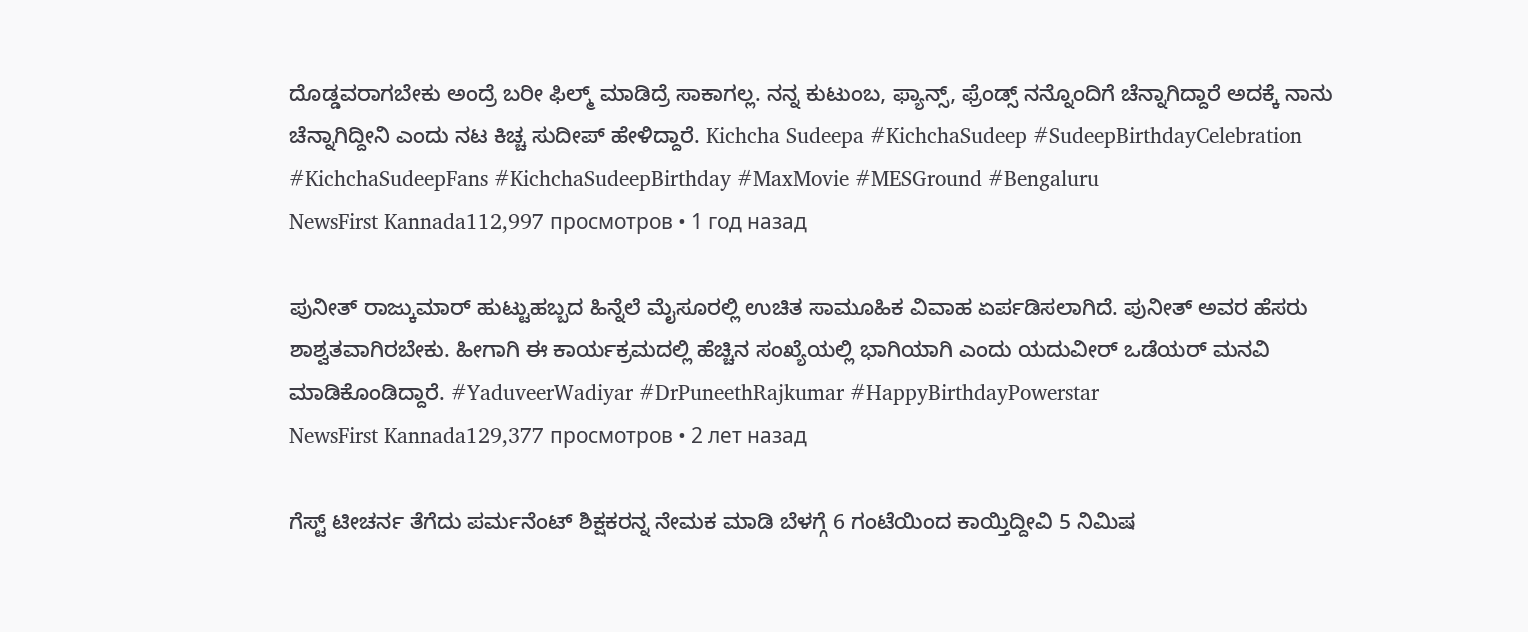ದೊಡ್ಡವರಾಗಬೇಕು ಅಂದ್ರೆ ಬರೀ ಫಿಲ್ಮ್ ಮಾಡಿದ್ರೆ ಸಾಕಾಗಲ್ಲ. ನನ್ನ ಕುಟುಂಬ, ಫ್ಯಾನ್ಸ್, ಫ್ರೆಂಡ್ಸ್ ನನ್ನೊಂದಿಗೆ ಚೆನ್ನಾಗಿದ್ದಾರೆ ಅದಕ್ಕೆ ನಾನು ಚೆನ್ನಾಗಿದ್ದೀನಿ ಎಂದು ನಟ ಕಿಚ್ಚ ಸುದೀಪ್ ಹೇಳಿದ್ದಾರೆ. Kichcha Sudeepa #KichchaSudeep #SudeepBirthdayCelebration #KichchaSudeepFans #KichchaSudeepBirthday #MaxMovie #MESGround #Bengaluru
NewsFirst Kannada112,997 просмотров • 1 год назад

ಪುನೀತ್ ರಾಜ್ಕುಮಾರ್ ಹುಟ್ಟುಹಬ್ಬದ ಹಿನ್ನೆಲೆ ಮೈಸೂರಲ್ಲಿ ಉಚಿತ ಸಾಮೂಹಿಕ ವಿವಾಹ ಏರ್ಪಡಿಸಲಾಗಿದೆ. ಪುನೀತ್ ಅವರ ಹೆಸರು ಶಾಶ್ವತವಾಗಿರಬೇಕು. ಹೀಗಾಗಿ ಈ ಕಾರ್ಯಕ್ರಮದಲ್ಲಿ ಹೆಚ್ಚಿನ ಸಂಖ್ಯೆಯಲ್ಲಿ ಭಾಗಿಯಾಗಿ ಎಂದು ಯದುವೀರ್ ಒಡೆಯರ್ ಮನವಿ ಮಾಡಿಕೊಂಡಿದ್ದಾರೆ. #YaduveerWadiyar #DrPuneethRajkumar #HappyBirthdayPowerstar
NewsFirst Kannada129,377 просмотров • 2 лет назад

ಗೆಸ್ಟ್ ಟೀಚರ್ನ ತೆಗೆದು ಪರ್ಮನೆಂಟ್ ಶಿಕ್ಷಕರನ್ನ ನೇಮಕ ಮಾಡಿ ಬೆಳಗ್ಗೆ 6 ಗಂಟೆಯಿಂದ ಕಾಯ್ತಿದ್ದೀವಿ 5 ನಿಮಿಷ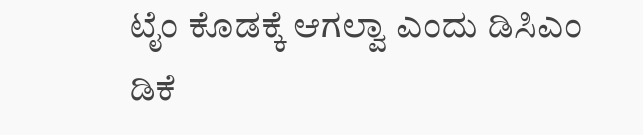ಟೈಂ ಕೊಡಕ್ಕೆ ಆಗಲ್ವಾ ಎಂದು ಡಿಸಿಎಂ ಡಿಕೆ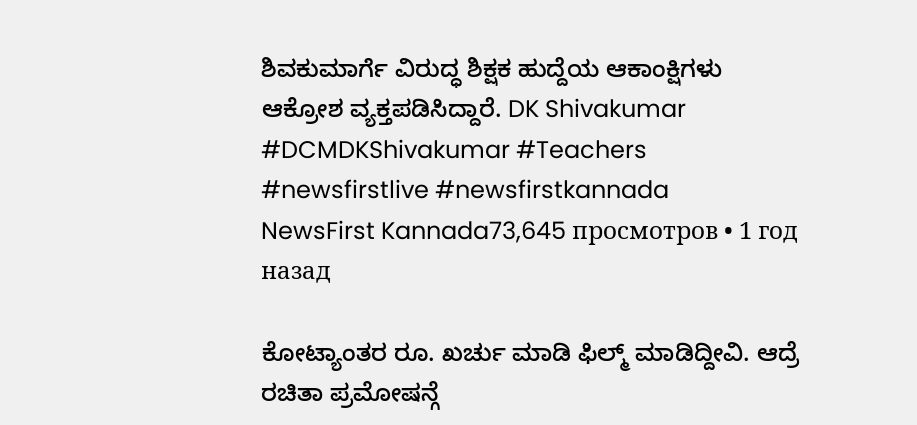ಶಿವಕುಮಾರ್ಗೆ ವಿರುದ್ಧ ಶಿಕ್ಷಕ ಹುದ್ದೆಯ ಆಕಾಂಕ್ಷಿಗಳು ಆಕ್ರೋಶ ವ್ಯಕ್ತಪಡಿಸಿದ್ದಾರೆ. DK Shivakumar #DCMDKShivakumar #Teachers #newsfirstlive #newsfirstkannada
NewsFirst Kannada73,645 просмотров • 1 год назад

ಕೋಟ್ಯಾಂತರ ರೂ. ಖರ್ಚು ಮಾಡಿ ಫಿಲ್ಮ್ ಮಾಡಿದ್ದೀವಿ. ಆದ್ರೆ ರಚಿತಾ ಪ್ರಮೋಷನ್ಗೆ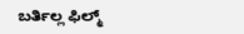ಬರ್ತಿಲ್ಲ ಫಿಲ್ಮ್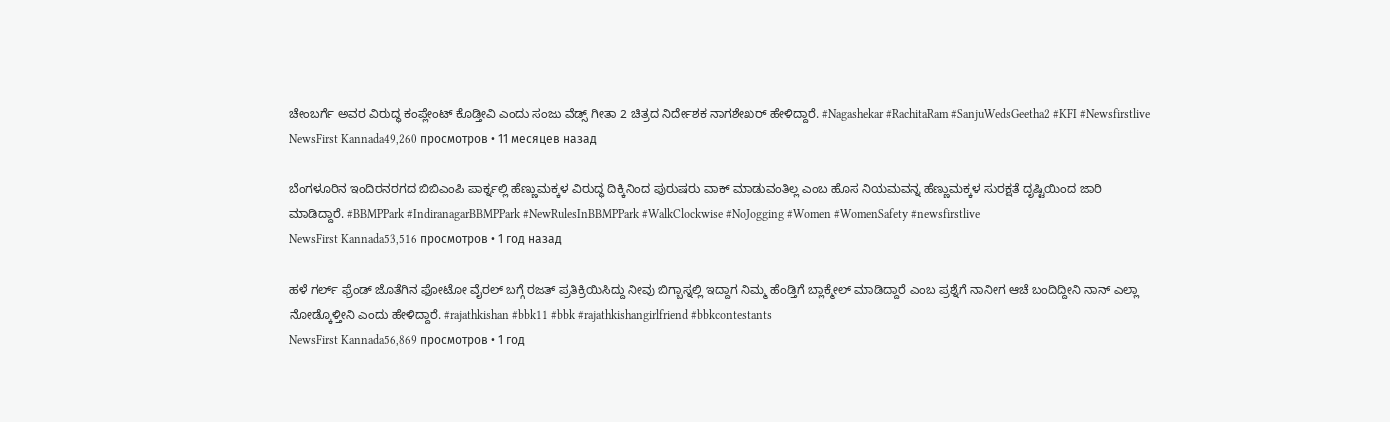ಚೇಂಬರ್ಗೆ ಅವರ ವಿರುದ್ಧ ಕಂಪ್ಲೇಂಟ್ ಕೊಡ್ತೀವಿ ಎಂದು ಸಂಜು ವೆಡ್ಸ್ ಗೀತಾ 2 ಚಿತ್ರದ ನಿರ್ದೇಶಕ ನಾಗಶೇಖರ್ ಹೇಳಿದ್ದಾರೆ. #Nagashekar #RachitaRam #SanjuWedsGeetha2 #KFI #Newsfirstlive
NewsFirst Kannada49,260 просмотров • 11 месяцев назад

ಬೆಂಗಳೂರಿನ ಇಂದಿರನರಗದ ಬಿಬಿಎಂಪಿ ಪಾರ್ಕ್ನಲ್ಲಿ ಹೆಣ್ಣುಮಕ್ಕಳ ವಿರುದ್ಧ ದಿಕ್ಕಿನಿಂದ ಪುರುಷರು ವಾಕ್ ಮಾಡುವಂತಿಲ್ಲ ಎಂಬ ಹೊಸ ನಿಯಮವನ್ನ ಹೆಣ್ಣುಮಕ್ಕಳ ಸುರಕ್ಷತೆ ದೃಷ್ಟಿಯಿಂದ ಜಾರಿ ಮಾಡಿದ್ದಾರೆ. #BBMPPark #IndiranagarBBMPPark #NewRulesInBBMPPark #WalkClockwise #NoJogging #Women #WomenSafety #newsfirstlive
NewsFirst Kannada53,516 просмотров • 1 год назад

ಹಳೆ ಗರ್ಲ್ ಫ್ರೆಂಡ್ ಜೊತೆಗಿನ ಫೋಟೋ ವೈರಲ್ ಬಗ್ಗೆ ರಜತ್ ಪ್ರತಿಕ್ರಿಯಿಸಿದ್ದು ನೀವು ಬಿಗ್ಬಾಸ್ನಲ್ಲಿ ಇದ್ದಾಗ ನಿಮ್ಮ ಹೆಂಡ್ತಿಗೆ ಬ್ಲಾಕ್ಮೇಲ್ ಮಾಡಿದ್ದಾರೆ ಎಂಬ ಪ್ರಶ್ನೆಗೆ ನಾನೀಗ ಆಚೆ ಬಂದಿದ್ದೀನಿ ನಾನ್ ಎಲ್ಲಾ ನೋಡ್ಕೊಳ್ತೀನಿ ಎಂದು ಹೇಳಿದ್ದಾರೆ. #rajathkishan #bbk11 #bbk #rajathkishangirlfriend #bbkcontestants
NewsFirst Kannada56,869 просмотров • 1 год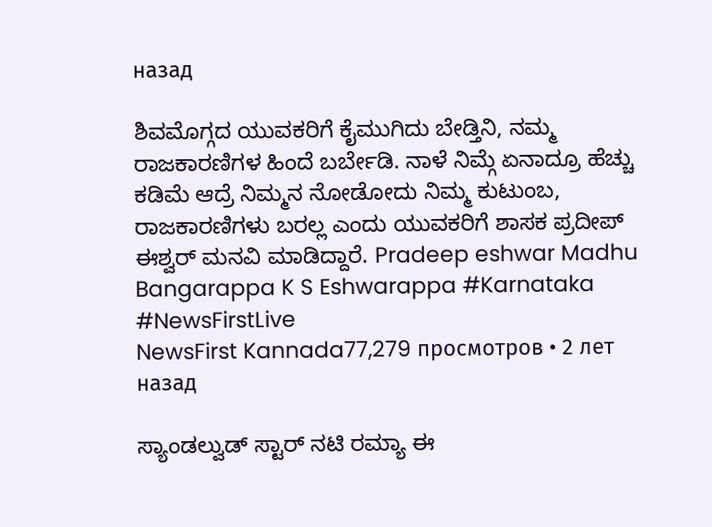назад

ಶಿವಮೊಗ್ಗದ ಯುವಕರಿಗೆ ಕೈಮುಗಿದು ಬೇಡ್ತಿನಿ, ನಮ್ಮ ರಾಜಕಾರಣಿಗಳ ಹಿಂದೆ ಬರ್ಬೇಡಿ. ನಾಳೆ ನಿಮ್ಗೆ ಏನಾದ್ರೂ ಹೆಚ್ಚು ಕಡಿಮೆ ಆದ್ರೆ ನಿಮ್ಮನ ನೋಡೋದು ನಿಮ್ಮ ಕುಟುಂಬ, ರಾಜಕಾರಣಿಗಳು ಬರಲ್ಲ ಎಂದು ಯುವಕರಿಗೆ ಶಾಸಕ ಪ್ರದೀಪ್ ಈಶ್ವರ್ ಮನವಿ ಮಾಡಿದ್ದಾರೆ. Pradeep eshwar Madhu Bangarappa K S Eshwarappa #Karnataka #NewsFirstLive
NewsFirst Kannada77,279 просмотров • 2 лет назад

ಸ್ಯಾಂಡಲ್ವುಡ್ ಸ್ಟಾರ್ ನಟಿ ರಮ್ಯಾ ಈ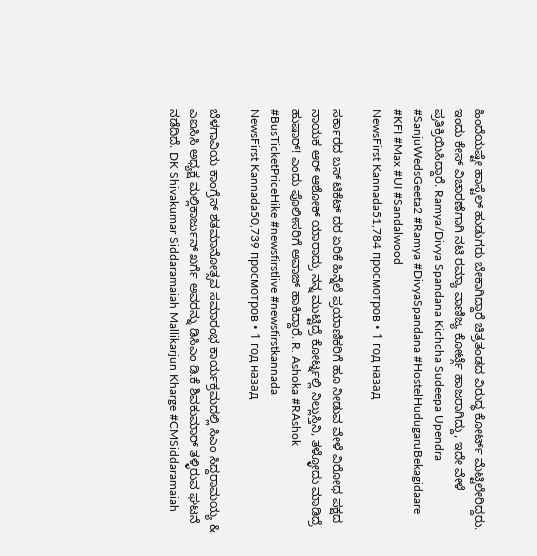ಹಿಂದೆಯಷ್ಟೇ ಹಾಸ್ಟೆಲ್ ಹುಡುಗರು ಬೇಕಾಗಿದ್ದಾರೆ ಚಿತ್ರತಂಡದ ವಿರುದ್ಧ ಕೋರ್ಟ್ ಮೆಟ್ಟಿಲೇರಿದ್ದರು. ಇಂದು ಕೇಸ್ ವಿಚಾರಣೆಗಾಗಿ ನಟಿ ರಮ್ಯಾ ವಾಣಿಜ್ಯ ಕೋರ್ಟ್ಗೆ ಹಾಜರಾಗಿದ್ದು, ಇದೇ ವೇಳೆ ಪ್ರತಿಕ್ರಿಯಿಸಿದ್ದಾರೆ. Ramya/Divya Spandana Kichcha Sudeepa Upendra #SanjuWedsGeeta2 #Ramya #DivyaSpandana #HostelHudugaruBekagidaare #KFI #Max #UI #Sandalwood
NewsFirst Kannada51,784 просмотров • 1 год назад

ಸರ್ಕಾರದ ಬಸ್ ಟಿಕೆಟ್ ದರ ಏರಿಕೆ ಹಿನ್ನೆಲೆ ಪ್ರಯಾಣಿಕರಿಗೆ ಹೂ ನೀಡುವ ವೇಳೆ ವಿರೋಧ ಪಕ್ಷದ ನಾಯಕ ಆರ್ ಆಶೋಕ್ ಯಾರಾದ್ರು ನನ್ನ ಮುಟ್ಟಿದ್ರೆ ಕೋರ್ಟ್ನಲ್ಲಿ ನಿಲ್ಲುಸ್ತಿನಿ, ತಳ್ಳೋದು ಮಾಡಿದ್ರೆ ಹುಷಾರ್! ಎಂದು ಪೊಲೀಸರಿಗೆ ಅವಾಜ್ ಹಾಕಿದ್ದಾರೆ. R. Ashoka #RAshok #BusTicketPriceHike #newsfirstlive #newsfirstkannada
NewsFirst Kannada50,739 просмотров • 1 год назад

ಬೆಳಗಾವಿಯ ಕಾಂಗ್ರೆಸ್ ಶತಮಾನೋತ್ಸವ ಸಮಾರಂಭ ಕಾರ್ಯಕ್ರಮದಲ್ಲಿ ಸಿಎಂ ಸಿದ್ದರಾಮಯ್ಯ & ಎಐಸಿಸಿ ಅಧ್ಯಕ್ಷ ಮಲ್ಲಿಕಾರ್ಜುನ್ ಖರ್ಗೆ ಅವರನ್ನು ಡಿಸಿಎಂ ಡಿ.ಕೆ ಶಿವಕುಮಾರ್ ತಳ್ಳಿರುವ ಘಟನೆ ನಡೆದಿದೆ. DK Shivakumar Siddaramaiah Mallikarjun Kharge #CMSiddaramaiah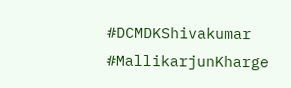#DCMDKShivakumar #MallikarjunKharge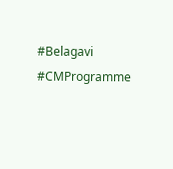#Belagavi #CMProgramme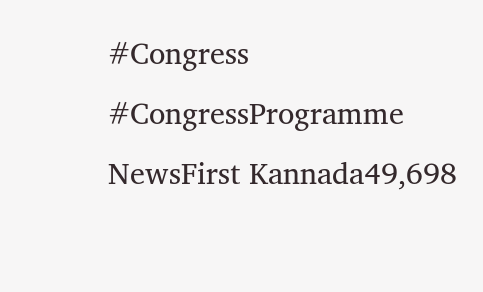#Congress #CongressProgramme
NewsFirst Kannada49,698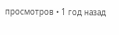просмотров • 1 год назад